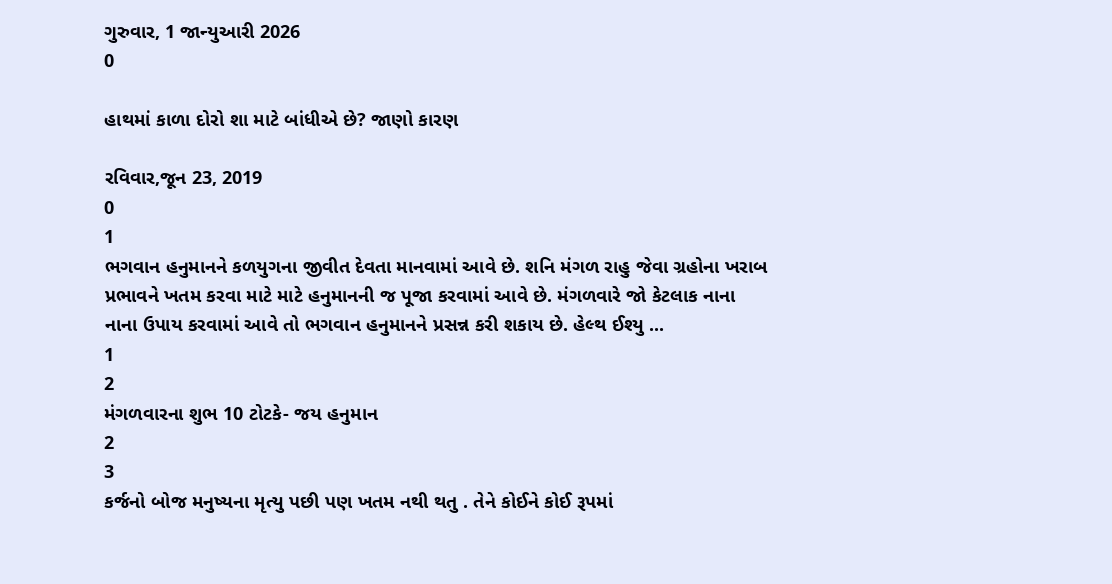ગુરુવાર, 1 જાન્યુઆરી 2026
0

હાથમાં કાળા દોરો શા માટે બાંધીએ છે? જાણો કારણ

રવિવાર,જૂન 23, 2019
0
1
ભગવાન હનુમાનને કળયુગના જીવીત દેવતા માનવામાં આવે છે. શનિ મંગળ રાહુ જેવા ગ્રહોના ખરાબ પ્રભાવને ખતમ કરવા માટે માટે હનુમાનની જ પૂજા કરવામાં આવે છે. મંગળવારે જો કેટલાક નાના નાના ઉપાય કરવામાં આવે તો ભગવાન હનુમાનને પ્રસન્ન કરી શકાય છે. હેલ્થ ઈશ્યુ ...
1
2
મંગળવારના શુભ 10 ટોટકે- જય હનુમાન
2
3
કર્જનો બોજ મનુષ્યના મૃત્યુ પછી પણ ખતમ નથી થતુ . તેને કોઈને કોઈ રૂપમાં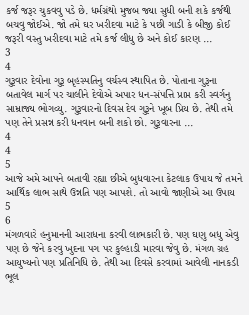કર્જ જરૂર ચુકવવુ પડે છે. ધર્મગ્રંથો મુજબ જ્યા સુધી બની શકે કર્જથી બચવુ જોઈએ. જો તમે ઘર ખરીદવા માટે કે પછી ગાડી કે બીજી કોઈ જરૂરી વસ્તુ ખરીદવા માટે તમે કર્જ લીધુ છે અને કોઈ કારણ ...
3
4
ગુરૂવાર દેવોના ગુરૂ બૃહસ્પતિનુ વર્ચસ્વ સ્થાપિત છે. પોતાના ગુરૂના બતાવેલ માર્ગ પર ચાલીને દેવોએ અપાર ધન-સંપત્તિ પ્રાપ્ત કરી સ્વર્ગનુ સામ્રાજ્ય ભોગવ્યુ. ગુરૂવારનો દિવસ દેવ ગુરૂને ખૂબ પ્રિય છે. તેથી તમે પણ તેને પ્રસન્ન કરી ધનવાન બની શકો છો. ગુરૂવારના ...
4
4
5
આજે અમે આપને બતાવી રહ્યા છીએ બુધવારના કેટલાક ઉપાય જે તમને આર્થિક લાભ સાથે ઉન્નતિ પણ આપશે. તો આવો જાણીએ આ ઉપાય
5
6
મંગળવારે હનુમાનની આરાધના કરવી લાભકારી છે. પણ ઘણુ બધુ એવુ પણ છે જેને કરવુ ખુદના પગ પર કુલ્હાડી મારવા જેવુ છે. મંગળ ગ્રહ આયુષ્યનો પણ પ્રતિનિધિ છે. તેથી આ દિવસે કરવામાં આવેલી નાનકડી ભૂલ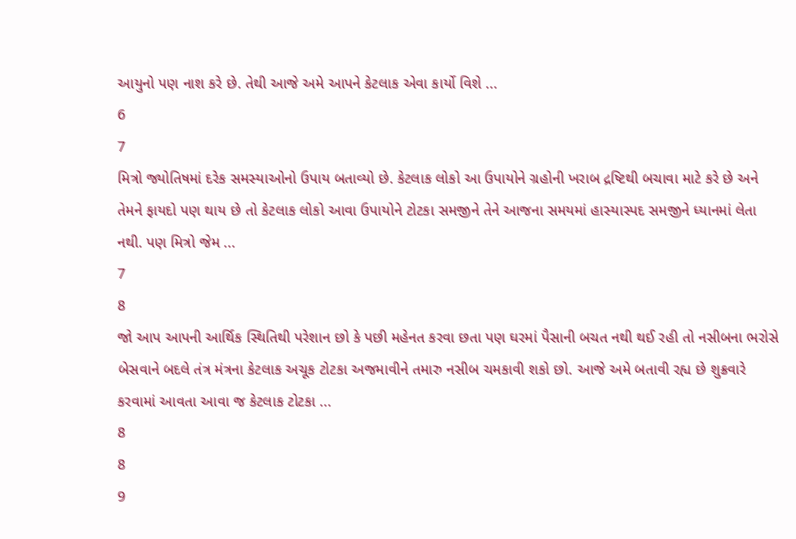આયુનો પણ નાશ કરે છે. તેથી આજે અમે આપને કેટલાક એવા કાર્યો વિશે ...
6
7
મિત્રો જ્યોતિષમાં દરેક સમસ્યાઓનો ઉપાય બતાવ્યો છે. કેટલાક લોકો આ ઉપાયોને ગ્રહોની ખરાબ દ્રષ્ટિથી બચાવા માટે કરે છે અને તેમને ફાયદો પણ થાય છે તો કેટલાક લોકો આવા ઉપાયોને ટોટકા સમજીને તેને આજના સમયમાં હાસ્યાસ્પદ સમજીને ધ્યાનમાં લેતા નથી. પણ મિત્રો જેમ ...
7
8
જો આપ આપની આર્થિક સ્થિતિથી પરેશાન છો કે પછી મહેનત કરવા છતા પણ ઘરમાં પૈસાની બચત નથી થઈ રહી તો નસીબના ભરોસે બેસવાને બદલે તંત્ર મંત્રના કેટલાક અચૂક ટોટકા અજમાવીને તમારુ નસીબ ચમકાવી શકો છો. આજે અમે બતાવી રહ્ય છે શુક્રવારે કરવામાં આવતા આવા જ કેટલાક ટોટકા ...
8
8
9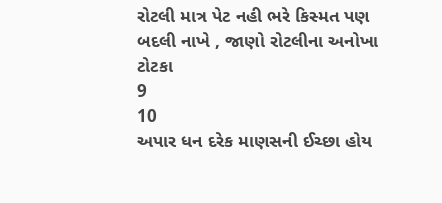રોટલી માત્ર પેટ નહી ભરે કિસ્મત પણ બદલી નાખે , જાણો રોટલીના અનોખા ટોટકા
9
10
અપાર ધન દરેક માણસની ઈચ્છા હોય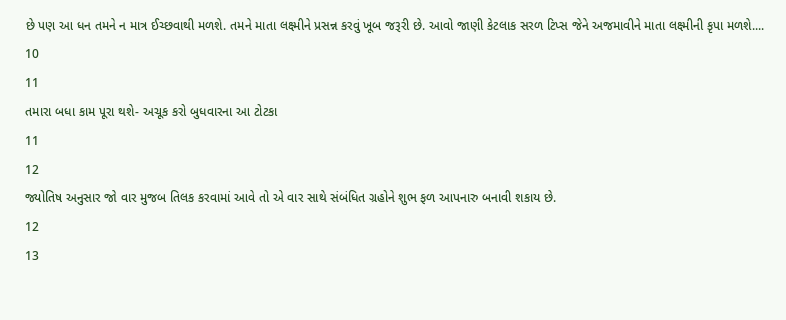છે પણ આ ધન તમને ન માત્ર ઈચ્છવાથી મળશે. તમને માતા લક્ષ્મીને પ્રસન્ન કરવું ખૂબ જરૂરી છે. આવો જાણી કેટલાક સરળ ટિપ્સ જેને અજમાવીને માતા લક્ષ્મીની કૃપા મળશે....
10
11
તમારા બધા કામ પૂરા થશે- અચૂક કરો બુધવારના આ ટોટકા
11
12
જ્યોતિષ અનુસાર જો વાર મુજબ તિલક કરવામાં આવે તો એ વાર સાથે સંબંધિત ગ્રહોને શુભ ફળ આપનારુ બનાવી શકાય છે.
12
13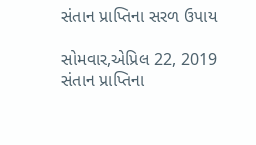સંતાન પ્રાપ્તિના સરળ ઉપાય

સોમવાર,એપ્રિલ 22, 2019
સંતાન પ્રાપ્તિના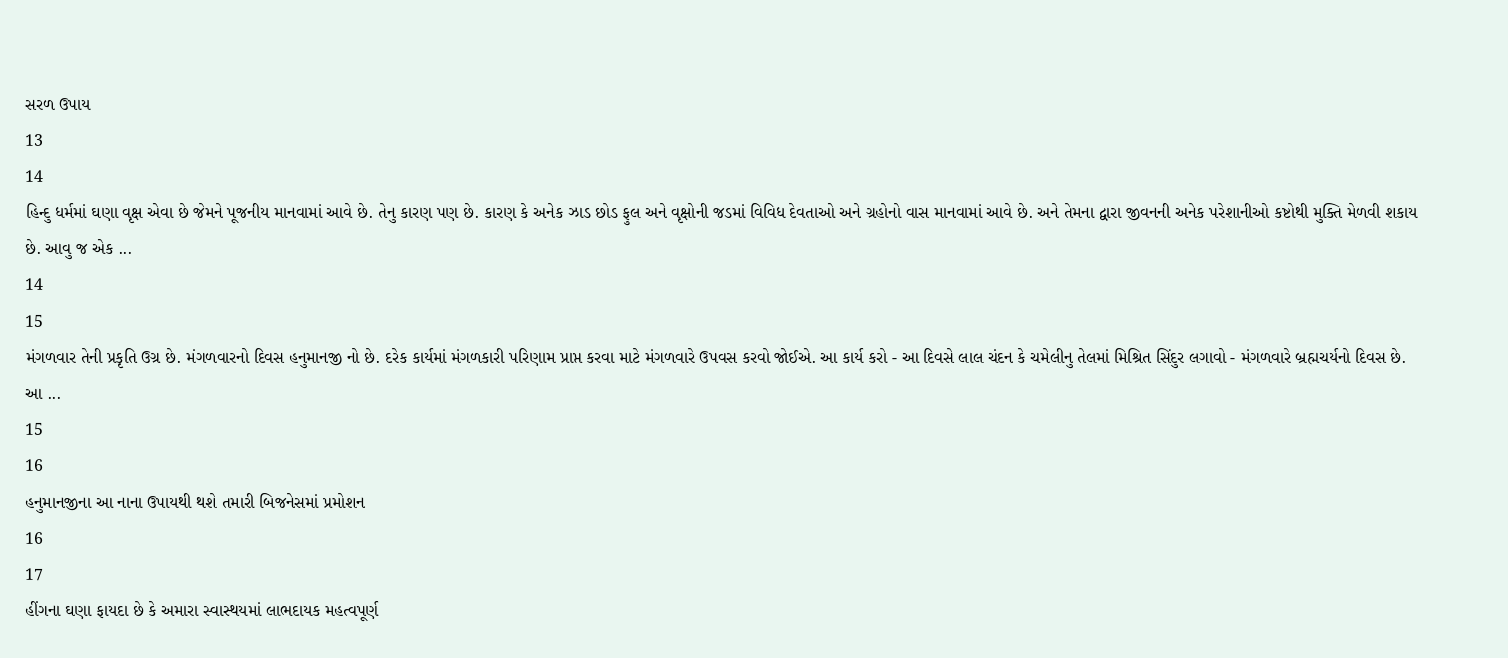સરળ ઉપાય
13
14
હિન્દુ ધર્મમાં ઘણા વૃક્ષ એવા છે જેમને પૂજનીય માનવામાં આવે છે. તેનુ કારણ પણ છે. કારણ કે અનેક ઝાડ છોડ ફુલ અને વૃક્ષોની જડમાં વિવિધ દેવતાઓ અને ગ્રહોનો વાસ માનવામાં આવે છે. અને તેમના દ્વારા જીવનની અનેક પરેશાનીઓ કષ્ટોથી મુક્તિ મેળવી શકાય છે. આવુ જ એક ...
14
15
મંગળવાર તેની પ્રકૃતિ ઉગ્ર છે. મંગળવારનો દિવસ હનુમાનજી નો છે. દરેક કાર્યમાં મંગળકારી પરિણામ પ્રાપ્ત કરવા માટે મંગળવારે ઉપવસ કરવો જોઈએ. આ કાર્ય કરો - આ દિવસે લાલ ચંદન કે ચમેલીનુ તેલમાં મિશ્રિત સિંદુર લગાવો - મંગળવારે બ્રહ્મચર્યનો દિવસ છે. આ ...
15
16
હનુમાનજીના આ નાના ઉપાયથી થશે તમારી બિજનેસમાં પ્રમોશન
16
17
હીંગના ઘણા ફાયદા છે કે અમારા સ્વાસ્થયમાં લાભદાયક મહત્વપૂર્ણ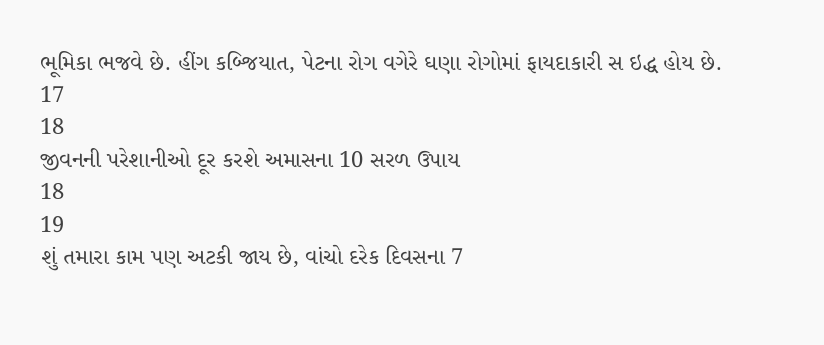ભૂમિકા ભજવે છે. હીંગ કબ્જિયાત, પેટના રોગ વગેરે ઘણા રોગોમાં ફાયદાકારી સ ઇદ્ધ હોય છે.
17
18
જીવનની પરેશાનીઓ દૂર કરશે અમાસના 10 સરળ ઉપાય
18
19
શું તમારા કામ પણ અટકી જાય છે, વાંચો દરેક દિવસના 7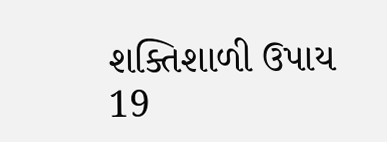શક્તિશાળી ઉપાય
19